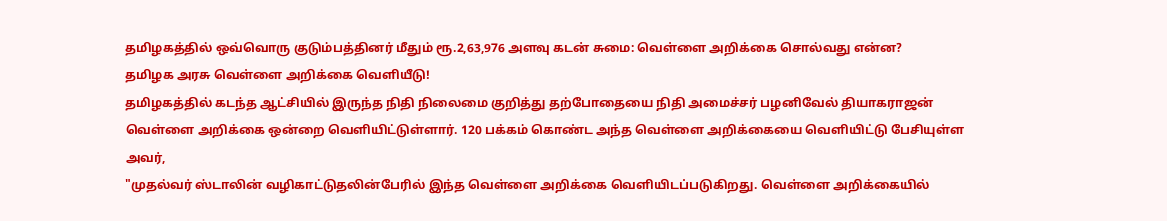தமிழகத்தில் ஒவ்வொரு குடும்பத்தினர் மீதும் ரூ.2,63,976 அளவு கடன் சுமை: வெள்ளை அறிக்கை சொல்வது என்ன?
தமிழக அரசு வெள்ளை அறிக்கை வெளியீடு!
தமிழகத்தில் கடந்த ஆட்சியில் இருந்த நிதி நிலைமை குறித்து தற்போதையை நிதி அமைச்சர் பழனிவேல் தியாகராஜன் வெள்ளை அறிக்கை ஒன்றை வெளியிட்டுள்ளார். 120 பக்கம் கொண்ட அந்த வெள்ளை அறிக்கையை வெளியிட்டு பேசியுள்ள அவர்,
"முதல்வர் ஸ்டாலின் வழிகாட்டுதலின்பேரில் இந்த வெள்ளை அறிக்கை வெளியிடப்படுகிறது. வெள்ளை அறிக்கையில்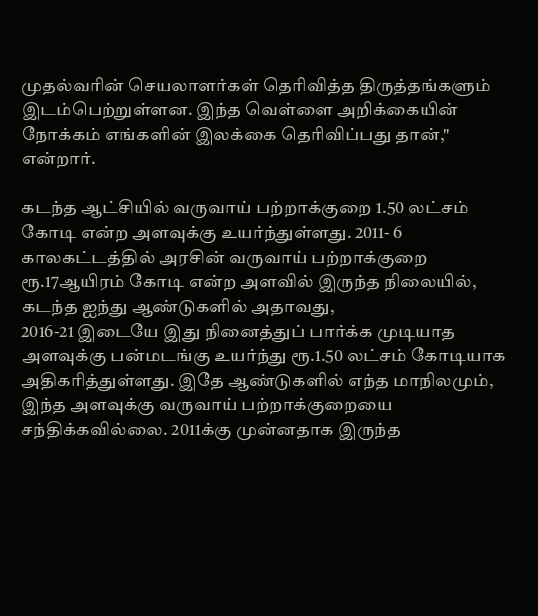முதல்வரின் செயலாளர்கள் தெரிவித்த திருத்தங்களும் இடம்பெற்றுள்ளன. இந்த வெள்ளை அறிக்கையின் நோக்கம் எங்களின் இலக்கை தெரிவிப்பது தான்," என்றார்.

கடந்த ஆட்சியில் வருவாய் பற்றாக்குறை 1.50 லட்சம் கோடி என்ற அளவுக்கு உயர்ந்துள்ளது. 2011- 6 காலகட்டத்தில் அரசின் வருவாய் பற்றாக்குறை ரூ.17ஆயிரம் கோடி என்ற அளவில் இருந்த நிலையில், கடந்த ஐந்து ஆண்டுகளில் அதாவது,
2016-21 இடையே இது நினைத்துப் பார்க்க முடியாத அளவுக்கு பன்மடங்கு உயர்ந்து ரூ.1.50 லட்சம் கோடியாக அதிகரித்துள்ளது. இதே ஆண்டுகளில் எந்த மாநிலமும், இந்த அளவுக்கு வருவாய் பற்றாக்குறையை சந்திக்கவில்லை. 2011க்கு முன்னதாக இருந்த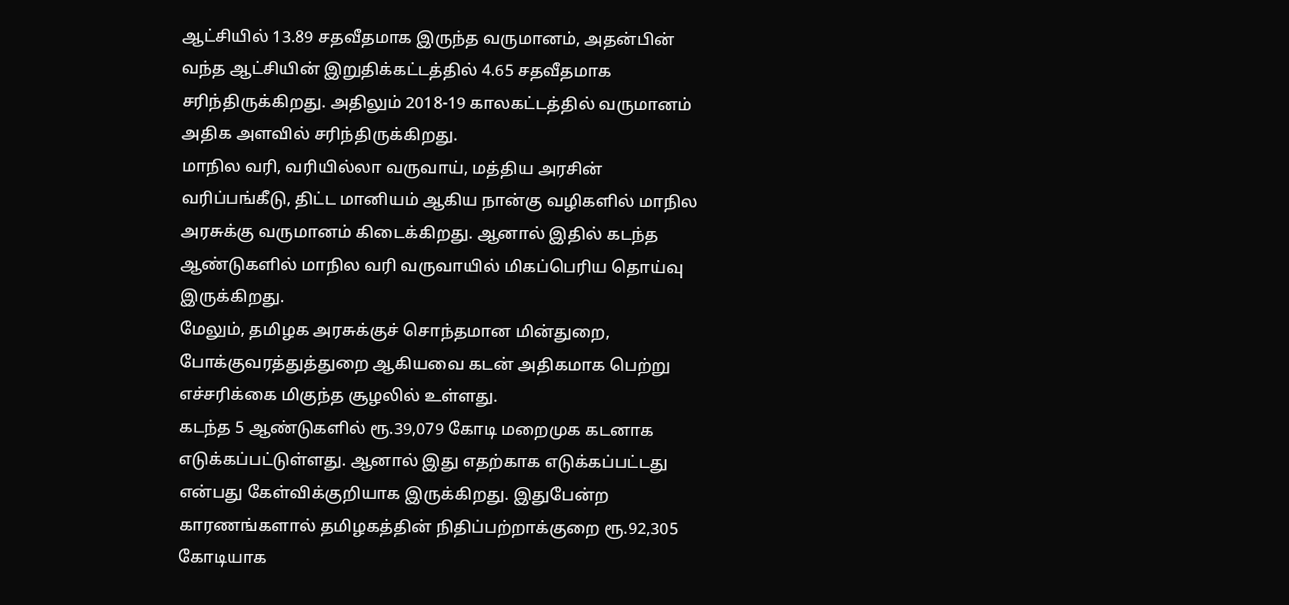ஆட்சியில் 13.89 சதவீதமாக இருந்த வருமானம், அதன்பின் வந்த ஆட்சியின் இறுதிக்கட்டத்தில் 4.65 சதவீதமாக சரிந்திருக்கிறது. அதிலும் 2018-19 காலகட்டத்தில் வருமானம் அதிக அளவில் சரிந்திருக்கிறது.
மாநில வரி, வரியில்லா வருவாய், மத்திய அரசின் வரிப்பங்கீடு, திட்ட மானியம் ஆகிய நான்கு வழிகளில் மாநில அரசுக்கு வருமானம் கிடைக்கிறது. ஆனால் இதில் கடந்த ஆண்டுகளில் மாநில வரி வருவாயில் மிகப்பெரிய தொய்வு இருக்கிறது.
மேலும், தமிழக அரசுக்குச் சொந்தமான மின்துறை, போக்குவரத்துத்துறை ஆகியவை கடன் அதிகமாக பெற்று எச்சரிக்கை மிகுந்த சூழலில் உள்ளது.
கடந்த 5 ஆண்டுகளில் ரூ.39,079 கோடி மறைமுக கடனாக எடுக்கப்பட்டுள்ளது. ஆனால் இது எதற்காக எடுக்கப்பட்டது என்பது கேள்விக்குறியாக இருக்கிறது. இதுபேன்ற காரணங்களால் தமிழகத்தின் நிதிப்பற்றாக்குறை ரூ.92,305 கோடியாக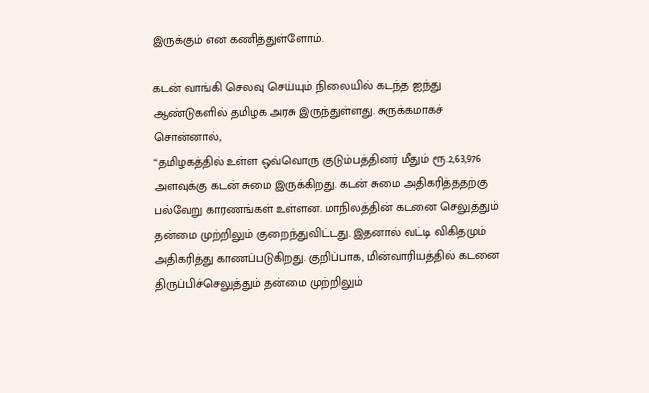இருக்கும் என கணித்துள்ளோம்.

கடன் வாங்கி செலவு செய்யும் நிலையில் கடந்த ஐந்து ஆண்டுகளில் தமிழக அரசு இருந்துள்ளது. சுருக்கமாகச் சொன்னால்,
“தமிழகத்தில் உள்ள ஒவ்வொரு குடும்பத்தினர் மீதும் ரூ.2,63,976 அளவுக்கு கடன் சுமை இருக்கிறது. கடன் சுமை அதிகரித்ததற்கு பல்வேறு காரணங்கள் உள்ளன. மாநிலத்தின் கடனை செலுத்தும் தன்மை முற்றிலும் குறைந்துவிட்டது. இதனால் வட்டி விகிதமும் அதிகரித்து காணப்படுகிறது. குறிப்பாக, மின்வாரியத்தில் கடனை திருப்பிச்செலுத்தும் தன்மை முற்றிலும்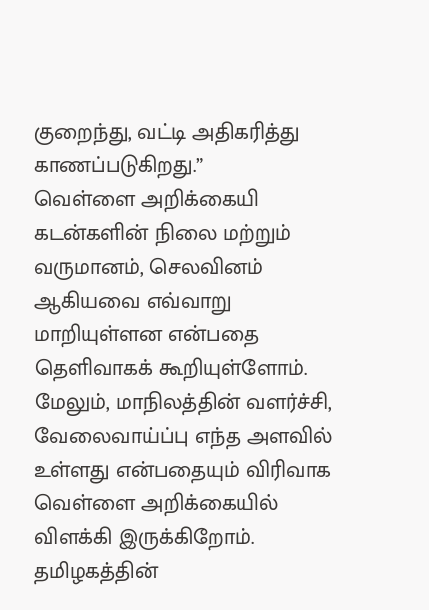குறைந்து, வட்டி அதிகரித்து காணப்படுகிறது.”
வெள்ளை அறிக்கையி கடன்களின் நிலை மற்றும் வருமானம், செலவினம் ஆகியவை எவ்வாறு மாறியுள்ளன என்பதை தெளிவாகக் கூறியுள்ளோம்.
மேலும், மாநிலத்தின் வளர்ச்சி, வேலைவாய்ப்பு எந்த அளவில் உள்ளது என்பதையும் விரிவாக வெள்ளை அறிக்கையில் விளக்கி இருக்கிறோம். தமிழகத்தின்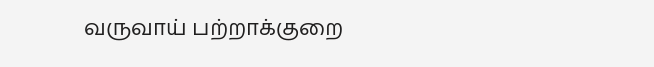வருவாய் பற்றாக்குறை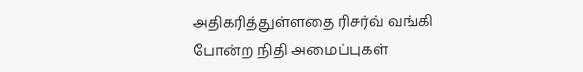அதிகரித்துள்ளதை ரிசர்வ் வங்கி போன்ற நிதி அமைப்புகள்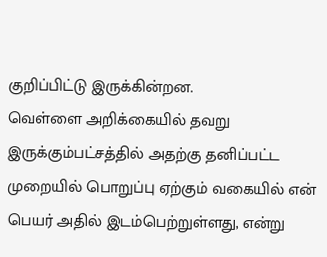குறிப்பிட்டு இருக்கின்றன.
வெள்ளை அறிக்கையில் தவறு இருக்கும்பட்சத்தில் அதற்கு தனிப்பட்ட முறையில் பொறுப்பு ஏற்கும் வகையில் என் பெயர் அதில் இடம்பெற்றுள்ளது, என்று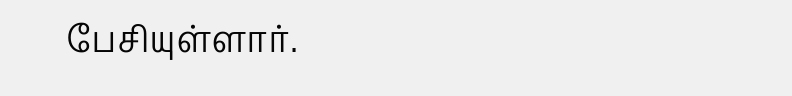பேசியுள்ளார்.